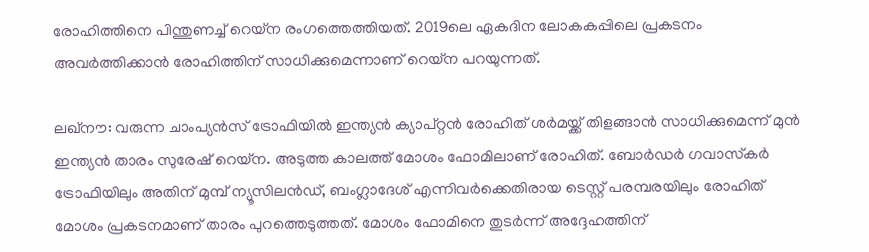രോഹിത്തിനെ പിന്തുണച്ച് റെയ്‌ന രംഗത്തെത്തിയത്. 2019ലെ ഏകദിന ലോകകപ്പിലെ പ്രകടനം അവര്‍ത്തിക്കാന്‍ രോഹിത്തിന് സാധിക്കുമെന്നാണ് റെയ്‌ന പറയുന്നത്.

ലഖ്‌നൗ: വരുന്ന ചാംപ്യന്‍സ് ട്രോഫിയില്‍ ഇന്ത്യന്‍ ക്യാപ്റ്റന്‍ രോഹിത് ശര്‍മയ്ക്ക് തിളങ്ങാന്‍ സാധിക്കുമെന്ന് മുന്‍ ഇന്ത്യന്‍ താരം സുരേഷ് റെയ്‌ന. അടുത്ത കാലത്ത് മോശം ഫോമിലാണ് രോഹിത്. ബോര്‍ഡര്‍ ഗവാസ്‌കര്‍ ട്രോഫിയിലും അതിന് മുമ്പ് ന്യൂസിലന്‍ഡ്, ബംഗ്ലാദേശ് എന്നിവര്‍ക്കെതിരായ ടെസ്റ്റ് പരമ്പരയിലും രോഹിത് മോശം പ്രകടനമാണ് താരം പുറത്തെടുത്തത്. മോശം ഫോമിനെ തുടര്‍ന്ന് അദ്ദേഹത്തിന്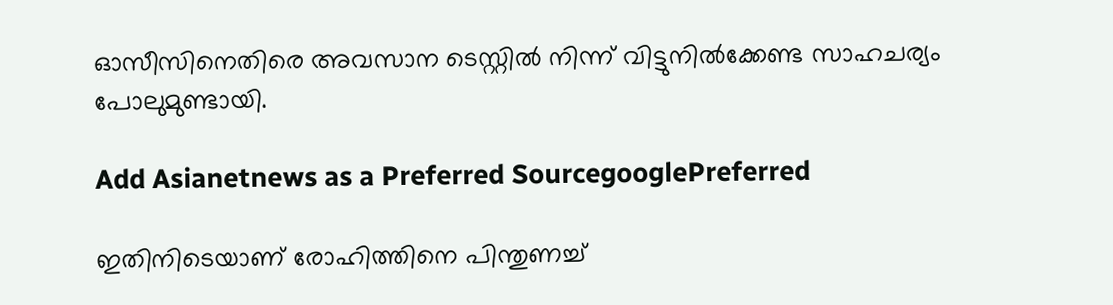ഓസീസിനെതിരെ അവസാന ടെസ്റ്റില്‍ നിന്ന് വിട്ടുനില്‍ക്കേണ്ട സാഹചര്യം പോലുമുണ്ടായി.

Add Asianetnews as a Preferred SourcegooglePreferred

ഇതിനിടെയാണ് രോഹിത്തിനെ പിന്തുണച്ച്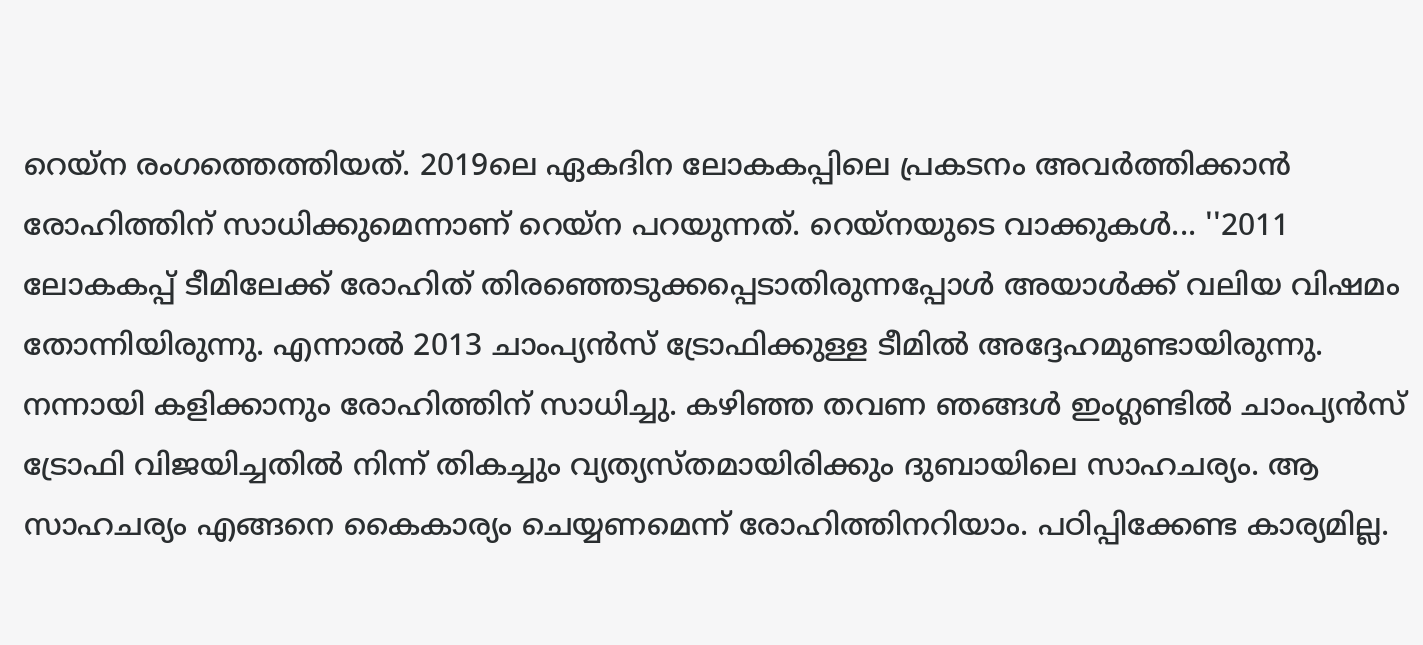റെയ്‌ന രംഗത്തെത്തിയത്. 2019ലെ ഏകദിന ലോകകപ്പിലെ പ്രകടനം അവര്‍ത്തിക്കാന്‍ രോഹിത്തിന് സാധിക്കുമെന്നാണ് റെയ്‌ന പറയുന്നത്. റെയ്‌നയുടെ വാക്കുകള്‍... ''2011 ലോകകപ്പ് ടീമിലേക്ക് രോഹിത് തിരഞ്ഞെടുക്കപ്പെടാതിരുന്നപ്പോള്‍ അയാള്‍ക്ക് വലിയ വിഷമം തോന്നിയിരുന്നു. എന്നാല്‍ 2013 ചാംപ്യന്‍സ് ട്രോഫിക്കുള്ള ടീമില്‍ അദ്ദേഹമുണ്ടായിരുന്നു. നന്നായി കളിക്കാനും രോഹിത്തിന് സാധിച്ചു. കഴിഞ്ഞ തവണ ഞങ്ങള്‍ ഇംഗ്ലണ്ടില്‍ ചാംപ്യന്‍സ് ട്രോഫി വിജയിച്ചതില്‍ നിന്ന് തികച്ചും വ്യത്യസ്തമായിരിക്കും ദുബായിലെ സാഹചര്യം. ആ സാഹചര്യം എങ്ങനെ കൈകാര്യം ചെയ്യണമെന്ന് രോഹിത്തിനറിയാം. പഠിപ്പിക്കേണ്ട കാര്യമില്ല.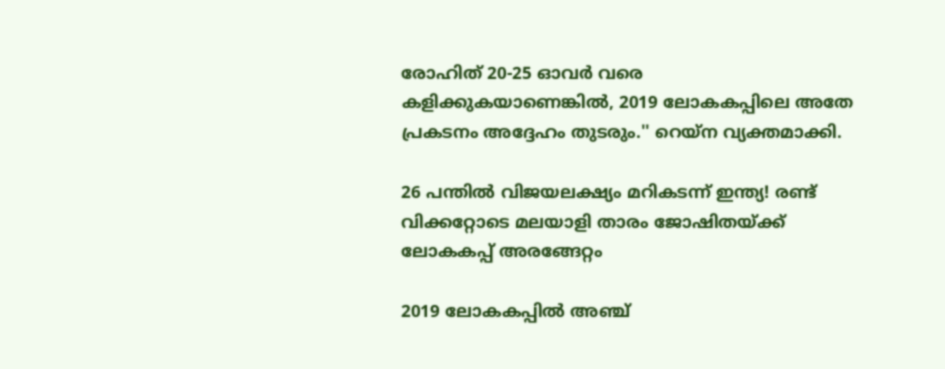രോഹിത് 20-25 ഓവര്‍ വരെ കളിക്കുകയാണെങ്കില്‍, 2019 ലോകകപ്പിലെ അതേ പ്രകടനം അദ്ദേഹം തുടരും.'' റെയ്‌ന വ്യക്തമാക്കി.

26 പന്തില്‍ വിജയലക്ഷ്യം മറികടന്ന് ഇന്ത്യ! രണ്ട് വിക്കറ്റോടെ മലയാളി താരം ജോഷിതയ്ക്ക് ലോകകപ്പ് അരങ്ങേറ്റം

2019 ലോകകപ്പില്‍ അഞ്ച്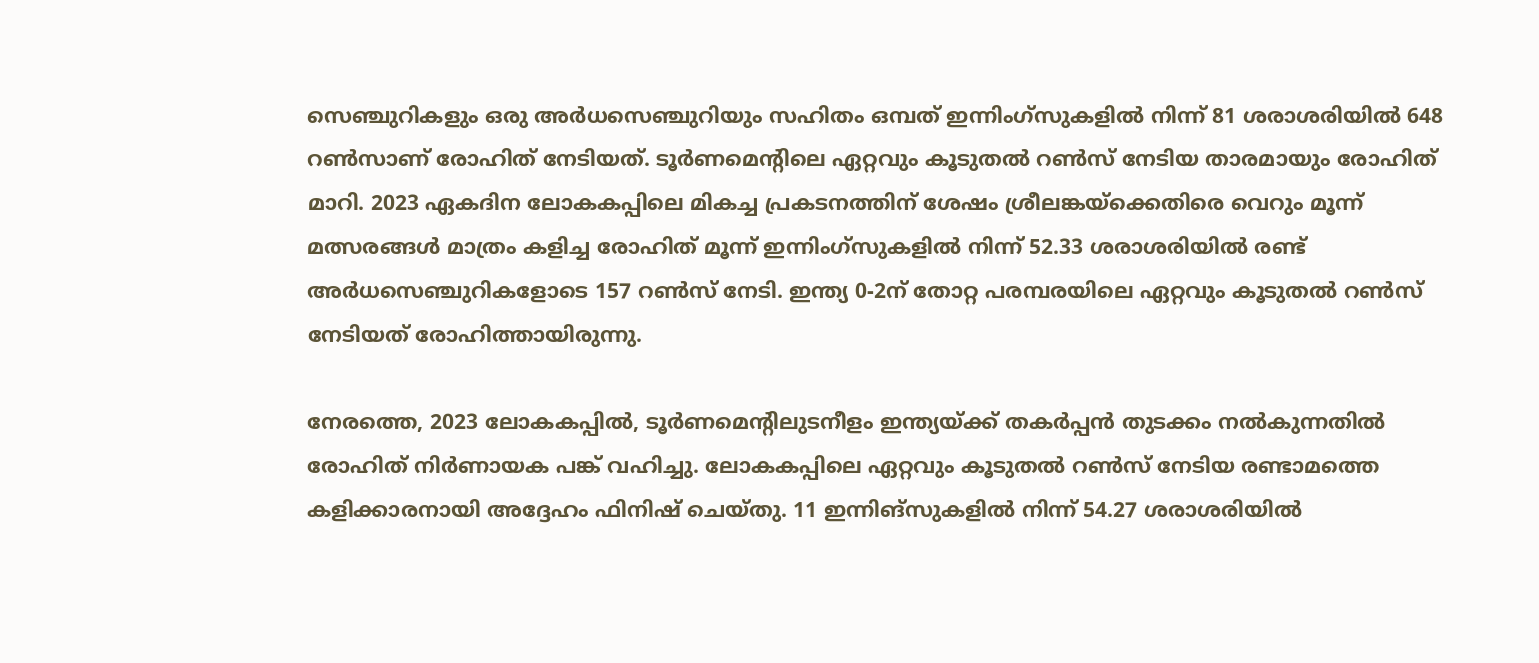സെഞ്ചുറികളും ഒരു അര്‍ധസെഞ്ചുറിയും സഹിതം ഒമ്പത് ഇന്നിംഗ്സുകളില്‍ നിന്ന് 81 ശരാശരിയില്‍ 648 റണ്‍സാണ് രോഹിത് നേടിയത്. ടൂര്‍ണമെന്റിലെ ഏറ്റവും കൂടുതല്‍ റണ്‍സ് നേടിയ താരമായും രോഹിത് മാറി. 2023 ഏകദിന ലോകകപ്പിലെ മികച്ച പ്രകടനത്തിന് ശേഷം ശ്രീലങ്കയ്ക്കെതിരെ വെറും മൂന്ന് മത്സരങ്ങള്‍ മാത്രം കളിച്ച രോഹിത് മൂന്ന് ഇന്നിംഗ്സുകളില്‍ നിന്ന് 52.33 ശരാശരിയില്‍ രണ്ട് അര്‍ധസെഞ്ചുറികളോടെ 157 റണ്‍സ് നേടി. ഇന്ത്യ 0-2ന് തോറ്റ പരമ്പരയിലെ ഏറ്റവും കൂടുതല്‍ റണ്‍സ് നേടിയത് രോഹിത്തായിരുന്നു.

നേരത്തെ, 2023 ലോകകപ്പില്‍, ടൂര്‍ണമെന്റിലുടനീളം ഇന്ത്യയ്ക്ക് തകര്‍പ്പന്‍ തുടക്കം നല്‍കുന്നതില്‍ രോഹിത് നിര്‍ണായക പങ്ക് വഹിച്ചു. ലോകകപ്പിലെ ഏറ്റവും കൂടുതല്‍ റണ്‍സ് നേടിയ രണ്ടാമത്തെ കളിക്കാരനായി അദ്ദേഹം ഫിനിഷ് ചെയ്തു. 11 ഇന്നിങ്സുകളില്‍ നിന്ന് 54.27 ശരാശരിയില്‍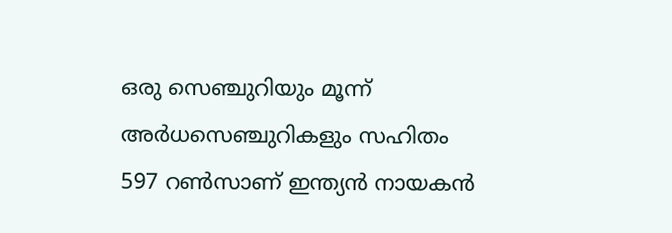ഒരു സെഞ്ചുറിയും മൂന്ന് അര്‍ധസെഞ്ചുറികളും സഹിതം 597 റണ്‍സാണ് ഇന്ത്യന്‍ നായകന്‍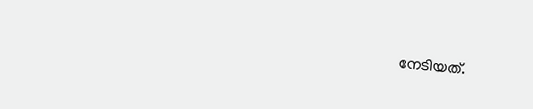നേടിയത്‌.